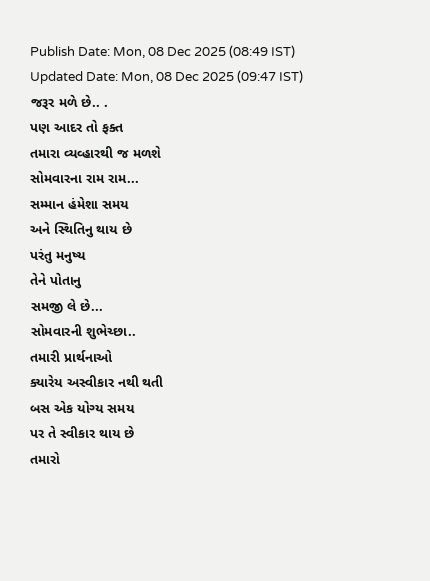Publish Date: Mon, 08 Dec 2025 (08:49 IST)
Updated Date: Mon, 08 Dec 2025 (09:47 IST)
જરૂર મળે છે.. .
પણ આદર તો ફક્ત
તમારા વ્યવ્હારથી જ મળશે
સોમવારના રામ રામ...
સમ્માન હંમેશા સમય
અને સ્થિતિનુ થાય છે
પરંતુ મનુષ્ય
તેને પોતાનુ
સમજી લે છે...
સોમવારની શુભેચ્છા..
તમારી પ્રાર્થનાઓ
ક્યારેય અસ્વીકાર નથી થતી
બસ એક યોગ્ય સમય
પર તે સ્વીકાર થાય છે
તમારો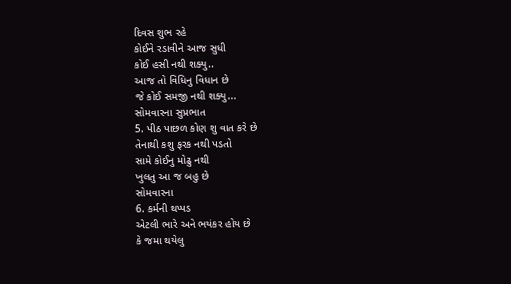દિવસ શુભ રહે
કોઈને રડાવીને આજ સુધી
કોઈ હસી નથી શક્યુ..
આજ તો વિધિનુ વિધાન છે
જે કોઈ સમજી નથી શક્યુ...
સોમવારના સુપ્રભાત
5. પીઠ પાછળ કોણ શુ વાત કરે છે
તેનાથી કશુ ફરક નથી પડતો
સામે કોઈનુ મોઢુ નથી
ખુલતુ આ જ બહુ છે
સોમવારના
6. કર્મની થપ્પડ
એટલી ભારે અને ભયંકર હોય છે
કે જમા થયેલુ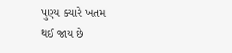પુણ્ય ક્યારે ખતમ
થઈ જાય છે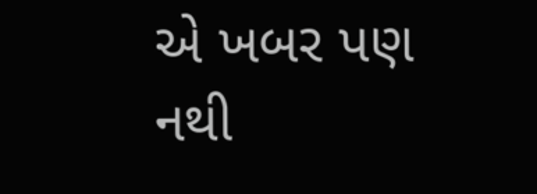એ ખબર પણ નથી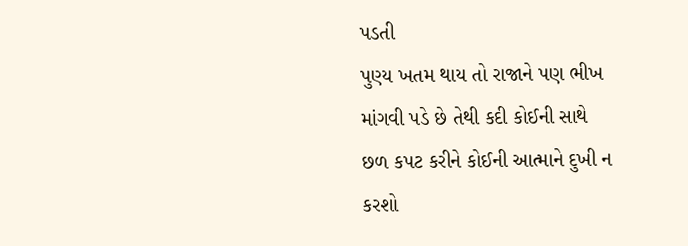પડતી
પુણ્ય ખતમ થાય તો રાજાને પણ ભીખ
માંગવી પડે છે તેથી કદી કોઈની સાથે
છળ કપટ કરીને કોઈની આત્માને દુખી ન કરશો